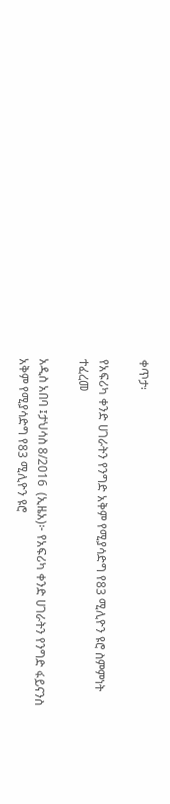ቀጥታ፡

የአፍሪካ ቀንድ ሀገራትን የንግድ አቅም የሚያሳድግ የ83 ሚሊዮን ዩሮ ስምምነት ተፈረመ

አዲስ አበባ ፤ታህሳስ 8/2016  (ኢዜአ)፦ የአፍሪካ ቀንድ ሀገራትን የንግድ ፋይናንስ አቅም የሚያሳድግ የ83 ሚሊዮን ዩሮ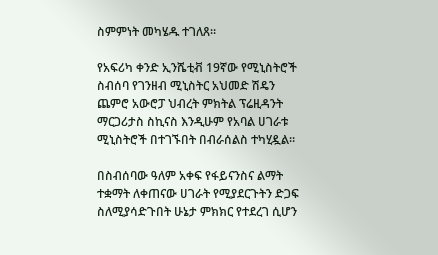ስምምነት መካሄዱ ተገለጸ።

የአፍሪካ ቀንድ ኢንሼቲቭ 19ኛው የሚኒስትሮች ስብሰባ የገንዘብ ሚኒስትር አህመድ ሽዴን ጨምሮ አውሮፓ ህብረት ምክትል ፕሬዚዳንት ማርጋሪታስ ስኪናስ እንዲሁም የአባል ሀገራቱ ሚኒስትሮች በተገኙበት በብራሰልስ ተካሂዷል።

በስብሰባው ዓለም አቀፍ የፋይናንስና ልማት ተቋማት ለቀጠናው ሀገራት የሚያደርጉትን ድጋፍ ስለሚያሳድጉበት ሁኔታ ምክክር የተደረገ ሲሆን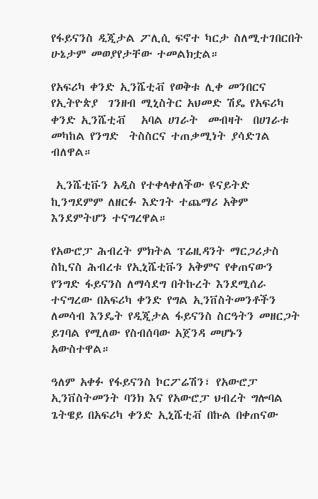የፋይናንስ ዲጂታል ፖሊሲ ፍኖተ ካርታ ስለሚተገበርበት ሁኔታም መወያየታቸው ተመልክቷል።

የአፍሪካ ቀንድ ኢንሼቲቭ የወቅቱ ሊቀ መንበርና የኢትዮጵያ  ገንዘብ ሚኒስትር አህመድ ሽዴ የአፍሪካ ቀንድ ኢንሼቲቭ   አባል ሀገራት  መብዛት  በሀገራቱ መካከል የንግድ  ትስስርና ተጠቃሚነት ያሳድገል ብለዋል።

 ኢንሼቲቩን አዲስ የተቀላቀለችው ዩናይትድ ኪንግደምም ለዘርፉ እድገት ተጨማሪ አቅም እንደምትሆን ተናግረዋል።

የአውሮፓ ሕብረት ምክትል ፕሬዚዳንት ማርጋሪታስ ስኪናስ ሕብረቱ የኢኒሼቲቩን አቅምና የቀጠናውን የንግድ ፋይናንስ ለማሳደግ በትኩረት እንደሚሰራ ተናግረው በአፍሪካ ቀንድ የግል ኢንቨስትመንቶችን ለመሳብ እንዴት የዲጂታል ፋይናንስ ስርዓትን መዘርጋት ይገባል የሚለው የስብሰባው አጀንዳ መሆኑን አውስተዋል።

ዓለም አቀፉ የፋይናንስ ኮርፖሬሽን፣ የአውሮፓ ኢንቨስትመንት ባንክ እና የአውሮፓ ህብረት ግሎባል ጌትዌይ በአፍሪካ ቀንድ ኢኒሼቲቭ በኩል በቀጠናው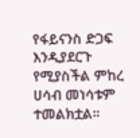የፋይናንስ ድጋፍ እንዲያደርጉ የሚያስችል ምከረ ሀሳብ መነሳቱም ተመልክቷል።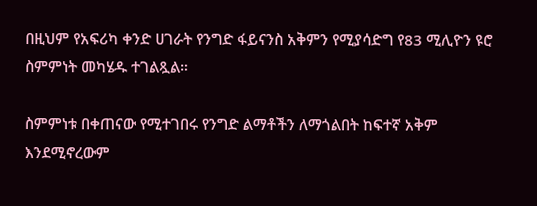በዚህም የአፍሪካ ቀንድ ሀገራት የንግድ ፋይናንስ አቅምን የሚያሳድግ የ83 ሚሊዮን ዩሮ ስምምነት መካሄዱ ተገልጿል።

ስምምነቱ በቀጠናው የሚተገበሩ የንግድ ልማቶችን ለማጎልበት ከፍተኛ አቅም እንደሚኖረውም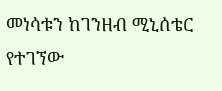መነሳቱን ከገንዘብ ሚኒሰቴር የተገኘው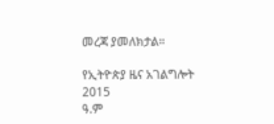መረጃ ያመለክታል።

የኢትዮጵያ ዜና አገልግሎት
2015
ዓ.ም